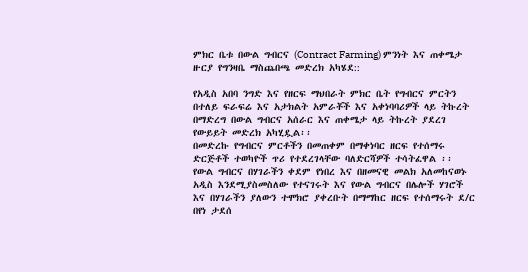ምክር ቤቱ በውል ግብርና (Contract Farming) ምንነት እና ጠቀሜታ ዙርያ የግንዛቤ ማስጨበጫ መድረክ አካሄደ::

የአዲስ አበባ ንግድ እና የዘርፍ ማህበራት ምክር ቤት የግብርና ምርትን በተለይ ፍራፍሬ እና አታክልት አምራቾች እና አቀነባባሪዎች ላይ ትኩረት በማድረግ በውል ግብርና አሰራር እና ጠቀሜታ ላይ ትኩረት ያደረገ የውይይት መድረክ አካሂዷል፡፡
በመድረኩ የግብርና ምርቶችን በመጠቀም በማቀነባር ዘርፍ የተሰማሩ ድርጅቶች ተወካዮች ጥሪ የተደረገላቸው ባለድርሻዎች ተሳትፈዋል ፡፡
የውል ግብርና በሃገራችን ቀደም የነበረ እና በዘመናዊ መልክ አለመከናወኑ አዲስ እንደሚያስመስለው የተናገሩት እና የውል ግብርና በሌሎች ሃገሮች እና በሃገራችን ያለውን ተሞክሮ ያቀረቡት በማማከር ዘርፍ የተሰማሩት ደ/ር በየነ ታደሰ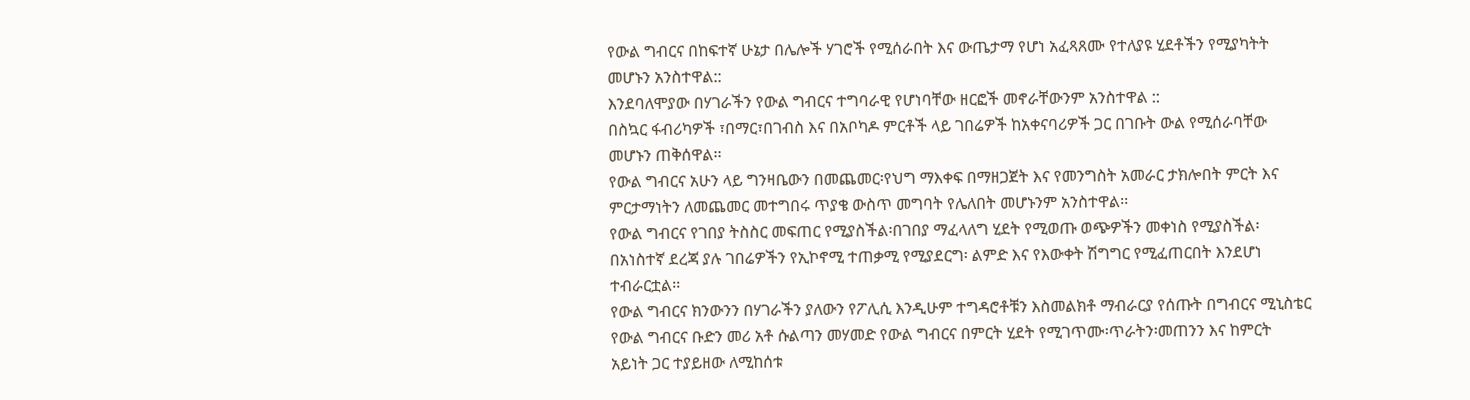የውል ግብርና በከፍተኛ ሁኔታ በሌሎች ሃገሮች የሚሰራበት እና ውጤታማ የሆነ አፈጻጸሙ የተለያዩ ሂደቶችን የሚያካትት መሆኑን አንስተዋል::
እንደባለሞያው በሃገራችን የውል ግብርና ተግባራዊ የሆነባቸው ዘርፎች መኖራቸውንም አንስተዋል ::
በስኳር ፋብሪካዎች ፣በማር፣በገብስ እና በአቦካዶ ምርቶች ላይ ገበሬዎች ከአቀናባሪዎች ጋር በገቡት ውል የሚሰራባቸው መሆኑን ጠቅሰዋል፡፡
የውል ግብርና አሁን ላይ ግንዛቤውን በመጨመር፡የህግ ማእቀፍ በማዘጋጀት እና የመንግስት አመራር ታክሎበት ምርት እና ምርታማነትን ለመጨመር መተግበሩ ጥያቄ ውስጥ መግባት የሌለበት መሆኑንም አንስተዋል፡፡
የውል ግብርና የገበያ ትስስር መፍጠር የሚያስችል፡በገበያ ማፈላለግ ሂደት የሚወጡ ወጭዎችን መቀነስ የሚያስችል፡በአነስተኛ ደረጃ ያሉ ገበሬዎችን የኢኮኖሚ ተጠቃሚ የሚያደርግ፡ ልምድ እና የእውቀት ሽግግር የሚፈጠርበት እንደሆነ ተብራርቷል፡፡
የውል ግብርና ክንውንን በሃገራችን ያለውን የፖሊሲ እንዲሁም ተግዳሮቶቹን እስመልክቶ ማብራርያ የሰጡት በግብርና ሚኒስቴር የውል ግብርና ቡድን መሪ አቶ ሱልጣን መሃመድ የውል ግብርና በምርት ሂደት የሚገጥሙ፡ጥራትን፡መጠንን እና ከምርት አይነት ጋር ተያይዘው ለሚከሰቱ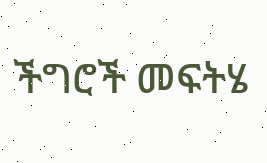ችግሮች መፍትሄ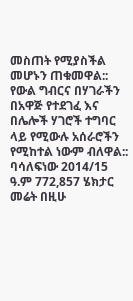መስጠት የሚያስችል መሆኑን ጠቁመዋል::
የውል ግብርና በሃገራችን በአዋጅ የተደገፈ እና በሌሎች ሃገሮች ተግባር ላይ የሚውሉ አሰራሮችን የሚከተል ነውም ብለዋል::
ባሳለፍነው 2014/15 ዓ.ም 772,857 ሄክታር መሬት በዚሁ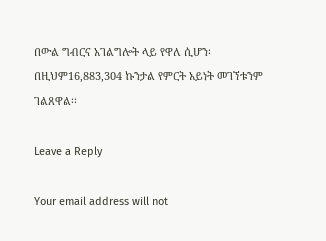በውል ግብርና አገልግሎት ላይ የዋለ ሲሆን፡በዚህም16,883,304 ኩንታል የምርት አይነት መገኘቱንም ገልጸዋል፡፡

Leave a Reply

Your email address will not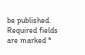be published. Required fields are marked *